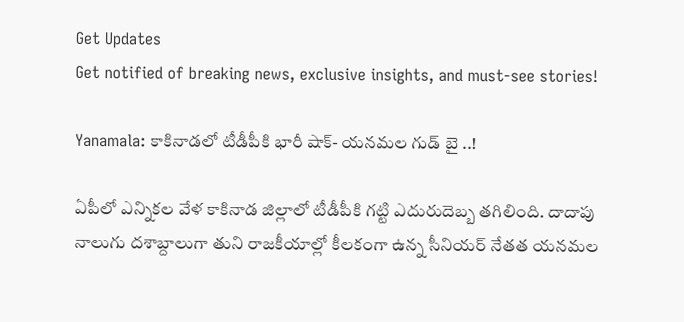Get Updates
Get notified of breaking news, exclusive insights, and must-see stories!

Yanamala: కాకినాడలో టీడీపీకి భారీ షాక్- యనమల గుడ్ బై ..!

ఏపీలో ఎన్నికల వేళ కాకినాడ జిల్లాలో టీడీపీకి గట్టి ఎదురుదెబ్బ తగిలింది. దాదాపు నాలుగు దశాబ్దాలుగా తుని రాజకీయాల్లో కీలకంగా ఉన్న సీనియర్ నేతత యనమల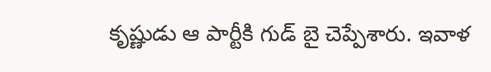కృష్ణుడు ఆ పార్టీకి గుడ్ బై చెప్పేశారు. ఇవాళ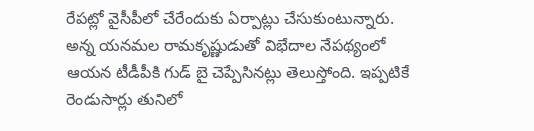రేపట్లో వైసీపీలో చేరేందుకు ఏర్పాట్లు చేసుకుంటున్నారు. అన్న యనమల రామకృష్ణుడుతో విభేదాల నేపథ్యంలో ఆయన టీడీపీకి గుడ్ బై చెప్పేసినట్లు తెలుస్తోంది. ఇప్పటికే రెండుసార్లు తునిలో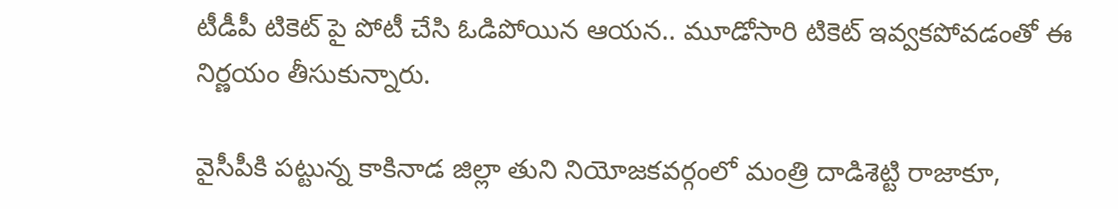టీడీపీ టికెట్ పై పోటీ చేసి ఓడిపోయిన ఆయన.. మూడోసారి టికెట్ ఇవ్వకపోవడంతో ఈ నిర్ణయం తీసుకున్నారు.

వైసీపీకి పట్టున్న కాకినాడ జిల్లా తుని నియోజకవర్గంలో మంత్రి దాడిశెట్టి రాజాకూ,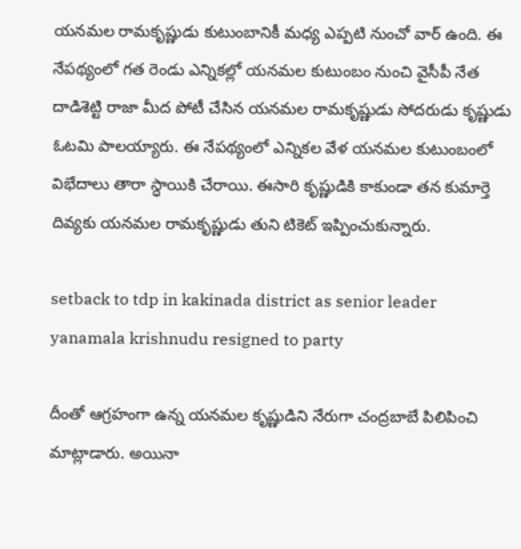యనమల రామకృష్ణుడు కుటుంబానికీ మధ్య ఎప్పటి నుంచో వార్ ఉంది. ఈ నేపథ్యంలో గత రెండు ఎన్నికల్లో యనమల కుటుంబం నుంచి వైసీపీ నేత దాడిశెట్టి రాజా మీద పోటీ చేసిన యనమల రామకృష్ణుడు సోదరుడు కృష్ణుడు ఓటమి పాలయ్యారు. ఈ నేపథ్యంలో ఎన్నికల వేళ యనమల కుటుంబంలో విభేదాలు తారా స్ధాయికి చేరాయి. ఈసారి కృష్ణుడికి కాకుండా తన కుమార్తె దివ్యకు యనమల రామకృష్ణుడు తుని టికెట్ ఇప్పించుకున్నారు.

setback to tdp in kakinada district as senior leader yanamala krishnudu resigned to party

దీంతో ఆగ్రహంగా ఉన్న యనమల కృష్ణుడిని నేరుగా చంద్రబాబే పిలిపించి మాట్లాడారు. అయినా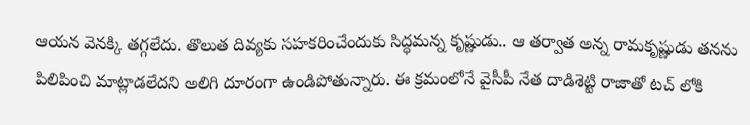ఆయన వెనక్కి తగ్గలేదు. తొలుత దివ్యకు సహకరించేందుకు సిద్ధమన్న కృష్ణుడు.. ఆ తర్వాత అన్న రామకృష్ణుడు తనను పిలిపించి మాట్లాడలేదని అలిగి దూరంగా ఉండిపోతున్నారు. ఈ క్రమంలోనే వైసీపీ నేత దాడిశెట్టి రాజాతో టచ్ లోకి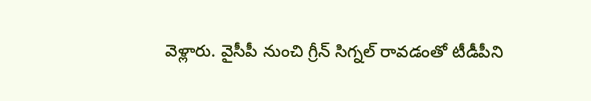వెళ్లారు. వైసీపీ నుంచి గ్రీన్ సిగ్నల్ రావడంతో టీడీపీని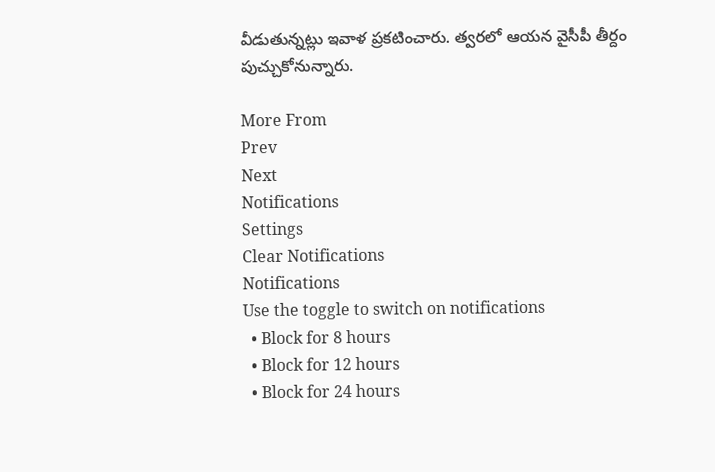వీడుతున్నట్లు ఇవాళ ప్రకటించారు. త్వరలో ఆయన వైసీపీ తీర్దం పుచ్చుకోనున్నారు.

More From
Prev
Next
Notifications
Settings
Clear Notifications
Notifications
Use the toggle to switch on notifications
  • Block for 8 hours
  • Block for 12 hours
  • Block for 24 hours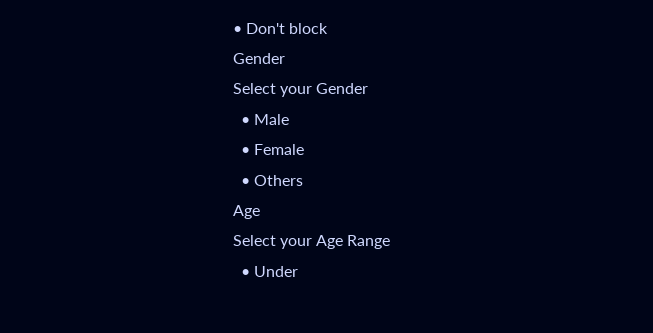• Don't block
Gender
Select your Gender
  • Male
  • Female
  • Others
Age
Select your Age Range
  • Under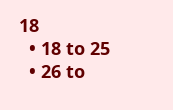18
  • 18 to 25
  • 26 to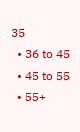35
  • 36 to 45
  • 45 to 55
  • 55+